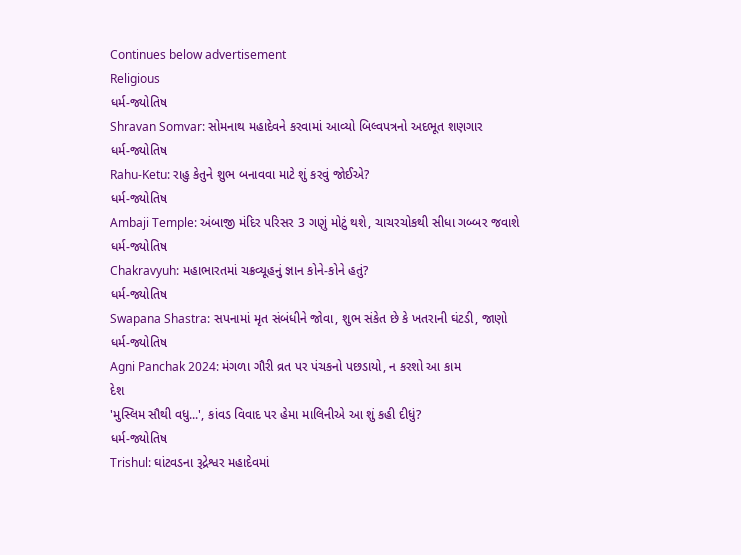Continues below advertisement
Religious
ધર્મ-જ્યોતિષ
Shravan Somvar: સોમનાથ મહાદેવને કરવામાં આવ્યો બિલ્વપત્રનો અદભૂત શણગાર
ધર્મ-જ્યોતિષ
Rahu-Ketu: રાહુ કેતુને શુભ બનાવવા માટે શું કરવું જોઈએ?
ધર્મ-જ્યોતિષ
Ambaji Temple: અંબાજી મંદિર પરિસર 3 ગણું મોટું થશે, ચાચરચોકથી સીધા ગબ્બર જવાશે
ધર્મ-જ્યોતિષ
Chakravyuh: મહાભારતમાં ચક્રવ્યૂહનું જ્ઞાન કોને-કોને હતું?
ધર્મ-જ્યોતિષ
Swapana Shastra: સપનામાં મૃત સંબંધીને જોવા, શુભ સંકેત છે કે ખતરાની ઘંટડી, જાણો
ધર્મ-જ્યોતિષ
Agni Panchak 2024: મંગળા ગૌરી વ્રત પર પંચકનો પછડાયો, ન કરશો આ કામ
દેશ
'મુસ્લિમ સૌથી વધુ...', કાંવડ વિવાદ પર હેમા માલિનીએ આ શું કહી દીધું?
ધર્મ-જ્યોતિષ
Trishul: ઘાંટવડના રૂદ્રેશ્વર મહાદેવમાં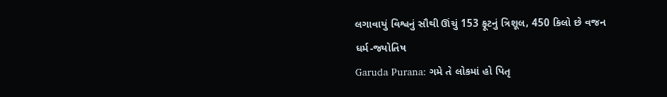લગાવાયું વિશ્વનું સૌથી ઊંચું 153 ફૂટનું ત્રિશૂલ, 450 કિલો છે વજન
ધર્મ-જ્યોતિષ
Garuda Purana: ગમે તે લોકમાં હો પિતૃ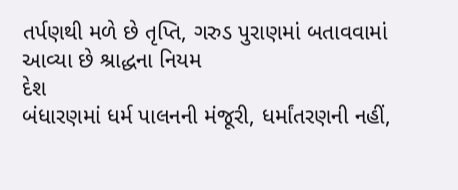તર્પણથી મળે છે તૃપ્તિ, ગરુડ પુરાણમાં બતાવવામાં આવ્યા છે શ્રાદ્ધના નિયમ
દેશ
બંધારણમાં ધર્મ પાલનની મંજૂરી, ધર્માંતરણની નહીં,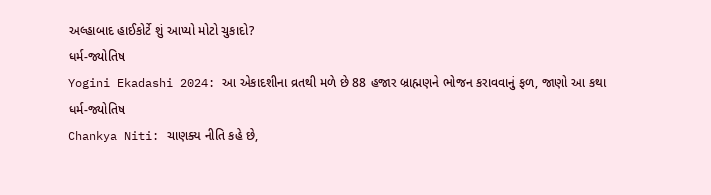અલ્હાબાદ હાઈકોર્ટે શું આપ્યો મોટો ચુકાદો?
ધર્મ-જ્યોતિષ
Yogini Ekadashi 2024: આ એકાદશીના વ્રતથી મળે છે 88 હજાર બ્રાહ્મણને ભોજન કરાવવાનું ફળ, જાણો આ કથા
ધર્મ-જ્યોતિષ
Chankya Niti: ચાણક્ય નીતિ કહે છે,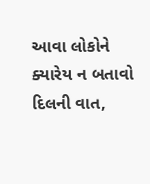આવા લોકોને ક્યારેય ન બતાવો દિલની વાત,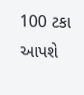100 ટકા આપશે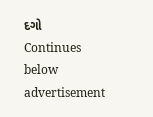દગો
Continues below advertisement